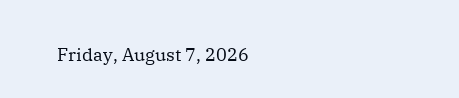Friday, August 7, 2026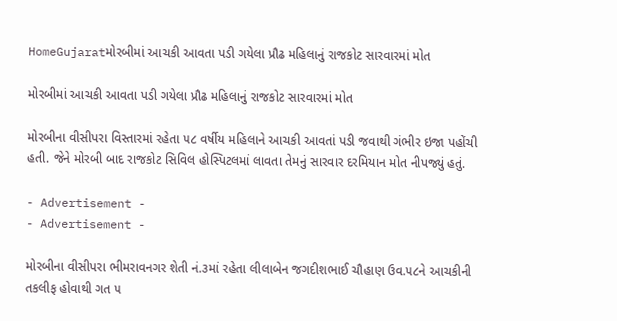HomeGujaratમોરબીમાં આચકી આવતા પડી ગયેલા પ્રૌઢ મહિલાનું રાજકોટ સારવારમાં મોત

મોરબીમાં આચકી આવતા પડી ગયેલા પ્રૌઢ મહિલાનું રાજકોટ સારવારમાં મોત

મોરબીના વીસીપરા વિસ્તારમાં રહેતા ૫૮ વર્ષીય મહિલાને આચકી આવતાં પડી જવાથી ગંભીર ઇજા પહોંચી હતી. જેને મોરબી બાદ રાજકોટ સિવિલ હોસ્પિટલમાં લાવતા તેમનું સારવાર દરમિયાન મોત નીપજ્યું હતું.

- Advertisement -
- Advertisement -

મોરબીના વીસીપરા ભીમરાવનગર શેતી નં.૩માં રહેતા લીલાબેન જગદીશભાઈ ચૌહાણ ઉવ.૫૮ને આચકીની તકલીફ હોવાથી ગત ૫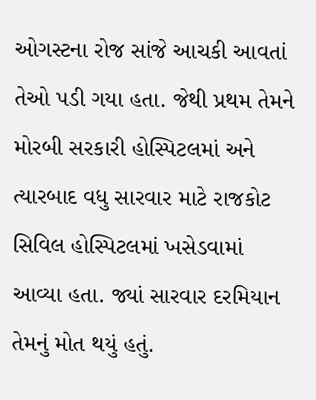ઓગસ્ટના રોજ સાંજે આચકી આવતાં તેઓ પડી ગયા હતા. જેથી પ્રથમ તેમને મોરબી સરકારી હોસ્પિટલમાં અને ત્યારબાદ વધુ સારવાર માટે રાજકોટ સિવિલ હોસ્પિટલમાં ખસેડવામાં આવ્યા હતા. જ્યાં સારવાર દરમિયાન તેમનું મોત થયું હતું.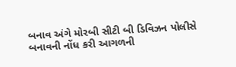બનાવ અંગે મોરબી સીટી બી ડિવિઝન પોલીસે બનાવની નોંધ કરી આગળની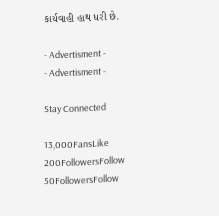કાર્યવાહી હાથ ધરી છે.

- Advertisment -
- Advertisment -

Stay Connected

13,000FansLike
200FollowersFollow
50FollowersFollow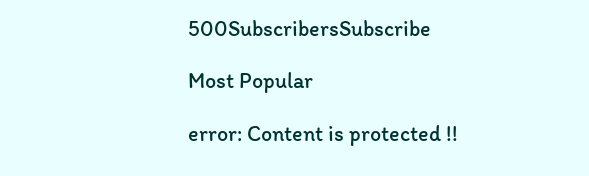500SubscribersSubscribe

Most Popular

error: Content is protected !!